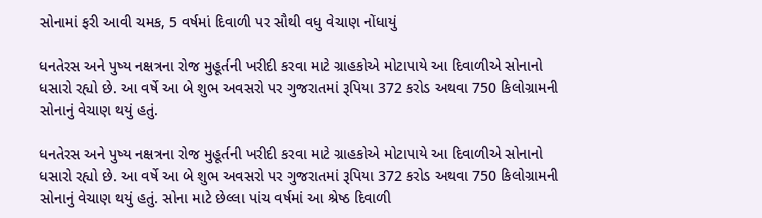સોનામાં ફરી આવી ચમક, 5 વર્ષમાં દિવાળી પર સૌથી વધુ વેચાણ નોંધાયું

ધનતેરસ અને પુષ્ય નક્ષત્રના રોજ મુહૂર્તની ખરીદી કરવા માટે ગ્રાહકોએ મોટાપાયે આ દિવાળીએ સોનાનો ધસારો રહ્યો છે. આ વર્ષે આ બે શુભ અવસરો પર ગુજરાતમાં રૂપિયા 372 કરોડ અથવા 750 કિલોગ્રામની સોનાનું વેચાણ થયું હતું.

ધનતેરસ અને પુષ્ય નક્ષત્રના રોજ મુહૂર્તની ખરીદી કરવા માટે ગ્રાહકોએ મોટાપાયે આ દિવાળીએ સોનાનો ધસારો રહ્યો છે. આ વર્ષે આ બે શુભ અવસરો પર ગુજરાતમાં રૂપિયા 372 કરોડ અથવા 750 કિલોગ્રામની સોનાનું વેચાણ થયું હતું. સોના માટે છેલ્લા પાંચ વર્ષમાં આ શ્રેષ્ઠ દિવાળી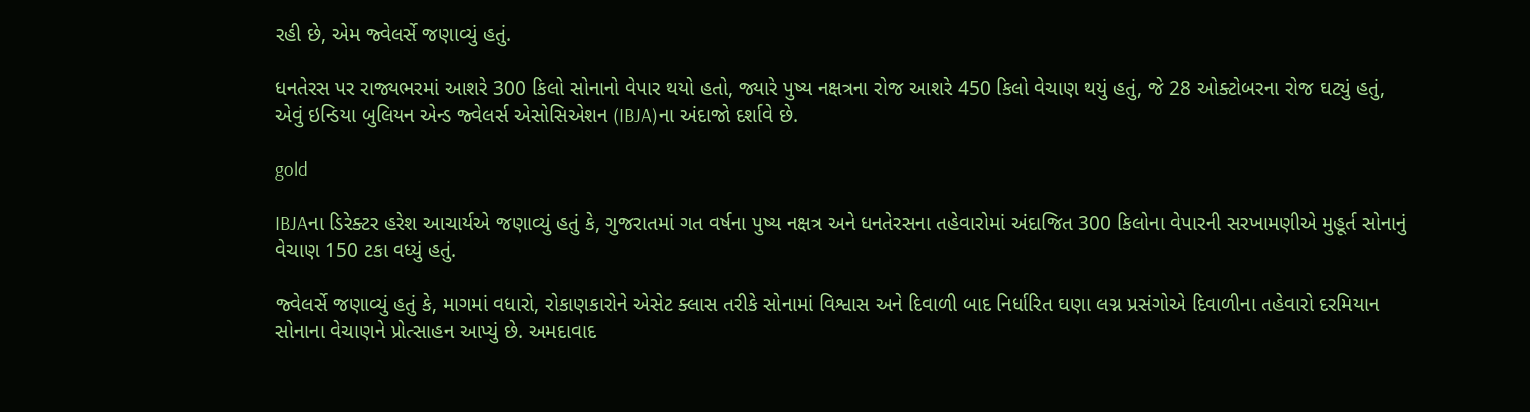રહી છે, એમ જ્વેલર્સે જણાવ્યું હતું.

ધનતેરસ પર રાજ્યભરમાં આશરે 300 કિલો સોનાનો વેપાર થયો હતો, જ્યારે પુષ્ય નક્ષત્રના રોજ આશરે 450 કિલો વેચાણ થયું હતું, જે 28 ઓક્ટોબરના રોજ ઘટ્યું હતું, એવું ઇન્ડિયા બુલિયન એન્ડ જ્વેલર્સ એસોસિએશન (IBJA)ના અંદાજો દર્શાવે છે.

gold

IBJAના ડિરેક્ટર હરેશ આચાર્યએ જણાવ્યું હતું કે, ગુજરાતમાં ગત વર્ષના પુષ્ય નક્ષત્ર અને ધનતેરસના તહેવારોમાં અંદાજિત 300 કિલોના વેપારની સરખામણીએ મુહૂર્ત સોનાનું વેચાણ 150 ટકા વધ્યું હતું.

જ્વેલર્સે જણાવ્યું હતું કે, માગમાં વધારો, રોકાણકારોને એસેટ ક્લાસ તરીકે સોનામાં વિશ્વાસ અને દિવાળી બાદ નિર્ધારિત ઘણા લગ્ન પ્રસંગોએ દિવાળીના તહેવારો દરમિયાન સોનાના વેચાણને પ્રોત્સાહન આપ્યું છે. અમદાવાદ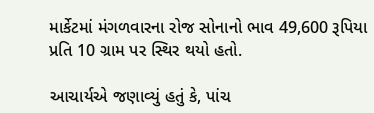માર્કેટમાં મંગળવારના રોજ સોનાનો ભાવ 49,600 રૂપિયા પ્રતિ 10 ગ્રામ પર સ્થિર થયો હતો.

આચાર્યએ જણાવ્યું હતું કે, પાંચ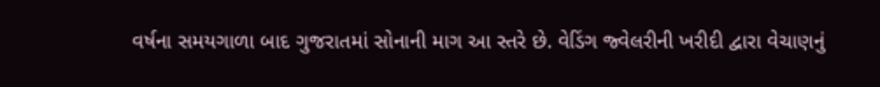વર્ષના સમયગાળા બાદ ગુજરાતમાં સોનાની માગ આ સ્તરે છે. વેડિંગ જ્વેલરીની ખરીદી દ્વારા વેચાણનું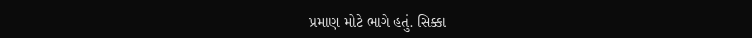પ્રમાણ મોટે ભાગે હતું. સિક્કા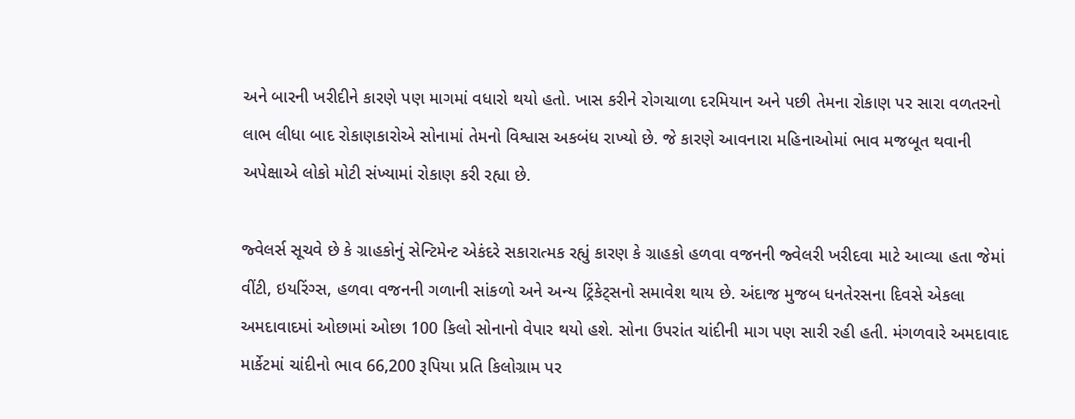અને બારની ખરીદીને કારણે પણ માગમાં વધારો થયો હતો. ખાસ કરીને રોગચાળા દરમિયાન અને પછી તેમના રોકાણ પર સારા વળતરનો લાભ લીધા બાદ રોકાણકારોએ સોનામાં તેમનો વિશ્વાસ અકબંધ રાખ્યો છે. જે કારણે આવનારા મહિનાઓમાં ભાવ મજબૂત થવાની અપેક્ષાએ લોકો મોટી સંખ્યામાં રોકાણ કરી રહ્યા છે.

જ્વેલર્સ સૂચવે છે કે ગ્રાહકોનું સેન્ટિમેન્ટ એકંદરે સકારાત્મક રહ્યું કારણ કે ગ્રાહકો હળવા વજનની જ્વેલરી ખરીદવા માટે આવ્યા હતા જેમાં વીંટી, ઇયરિંગ્સ, હળવા વજનની ગળાની સાંકળો અને અન્ય ટ્રિંકેટ્સનો સમાવેશ થાય છે. અંદાજ મુજબ ધનતેરસના દિવસે એકલા અમદાવાદમાં ઓછામાં ઓછા 100 કિલો સોનાનો વેપાર થયો હશે. સોના ઉપરાંત ચાંદીની માગ પણ સારી રહી હતી. મંગળવારે અમદાવાદ માર્કેટમાં ચાંદીનો ભાવ 66,200 રૂપિયા પ્રતિ કિલોગ્રામ પર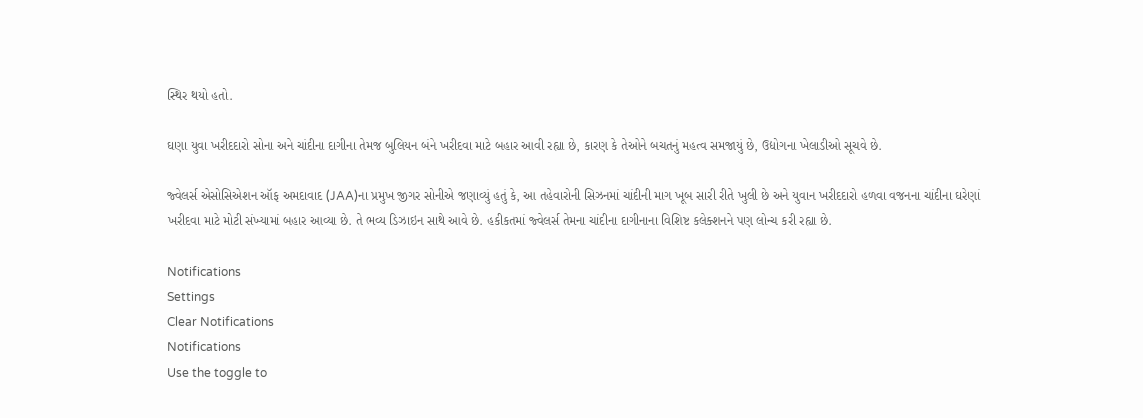સ્થિર થયો હતો.

ઘણા યુવા ખરીદદારો સોના અને ચાંદીના દાગીના તેમજ બુલિયન બંને ખરીદવા માટે બહાર આવી રહ્યા છે, કારણ કે તેઓને બચતનું મહત્વ સમજાયું છે, ઉદ્યોગના ખેલાડીઓ સૂચવે છે.

જ્વેલર્સ એસોસિએશન ઑફ અમદાવાદ (JAA)ના પ્રમુખ જીગર સોનીએ જણાવ્યું હતું કે, આ તહેવારોની સિઝનમાં ચાંદીની માગ ખૂબ સારી રીતે ખુલી છે અને યુવાન ખરીદદારો હળવા વજનના ચાંદીના ઘરેણાં ખરીદવા માટે મોટી સંખ્યામાં બહાર આવ્યા છે. તે ભવ્ય ડિઝાઇન સાથે આવે છે. હકીકતમાં જ્વેલર્સ તેમના ચાંદીના દાગીનાના વિશિષ્ટ કલેક્શનને પણ લોન્ચ કરી રહ્યા છે.

Notifications
Settings
Clear Notifications
Notifications
Use the toggle to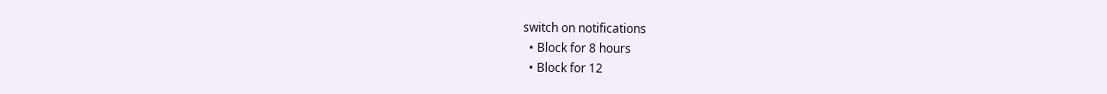switch on notifications
  • Block for 8 hours
  • Block for 12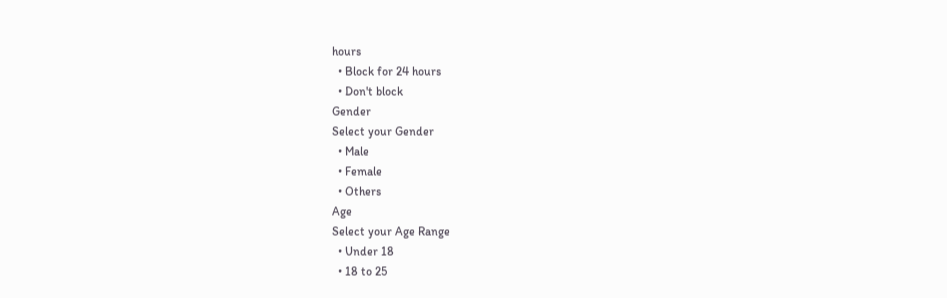hours
  • Block for 24 hours
  • Don't block
Gender
Select your Gender
  • Male
  • Female
  • Others
Age
Select your Age Range
  • Under 18
  • 18 to 25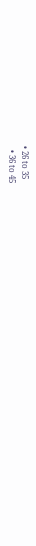• 26 to 35
  • 36 to 45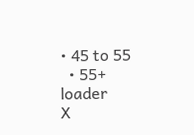• 45 to 55
  • 55+
loader
X